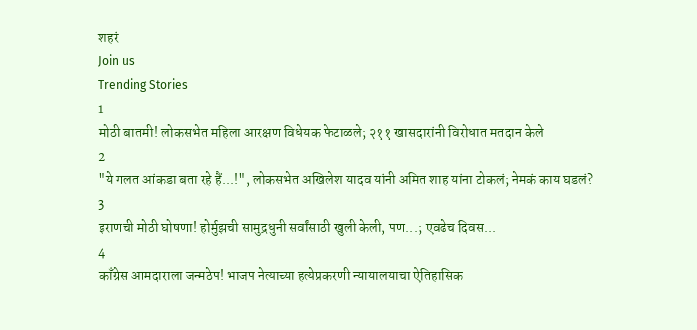शहरं
Join us
Trending Stories
1
मोठी बातमी! लोकसभेत महिला आरक्षण विधेयक फेटाळले; २११ खासदारांनी विरोधात मतदान केले
2
"ये गलत आंकडा बता रहे हैं...!", लोकसभेत अखिलेश यादव यांनी अमित शाह यांना टोकलं; नेमकं काय घडलं?
3
इराणची मोठी घोषणा! होर्मुझची सामुद्रधुनी सर्वांसाठी खुली केली, पण...; एवढेच दिवस...
4
काँग्रेस आमदाराला जन्मठेप! भाजप नेत्याच्या हत्येप्रकरणी न्यायालयाचा ऐतिहासिक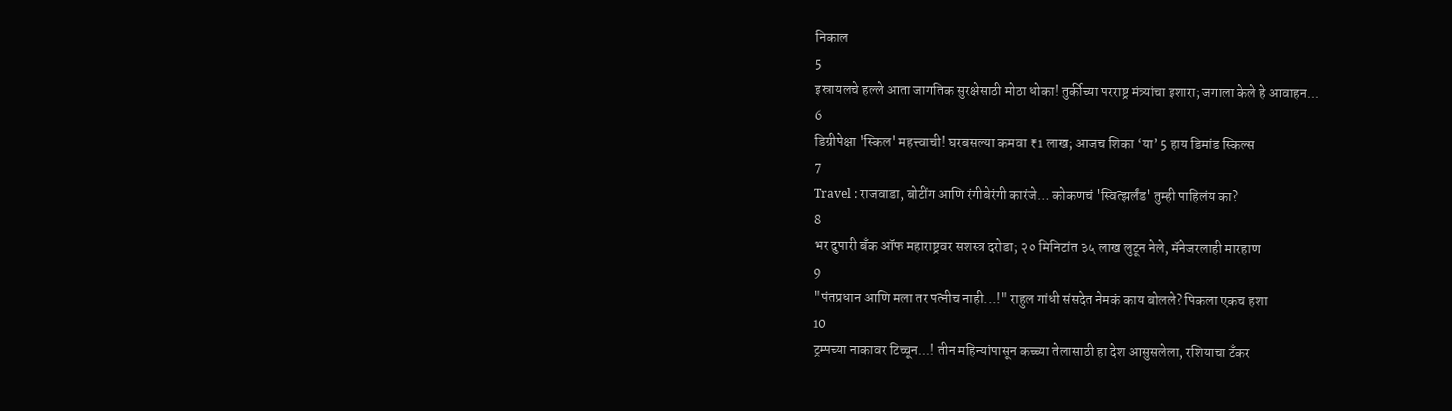निकाल
5
इस्रायलचे हल्ले आता जागतिक सुरक्षेसाठी मोठा धोका! तुर्कीच्या परराष्ट्र मंत्र्यांचा इशारा; जगाला केले हे आवाहन...
6
डिग्रीपेक्षा 'स्किल' महत्त्वाची! घरबसल्या कमवा ₹1 लाख; आजच शिका ‘या’ 5 हाय डिमांड स्किल्स
7
Travel : राजवाडा, बोटींग आणि रंगीबेरंगी कारंजे… कोकणचं 'स्वित्झर्लंड' तुम्ही पाहिलंय का?
8
भर दुपारी बँक ऑफ महाराष्ट्रवर सशस्त्र दरोडा; २० मिनिटांत ३५ लाख लुटून नेले, मॅनेजरलाही मारहाण
9
"पंतप्रधान आणि मला तर पत्नीच नाही...!" राहुल गांधी संसदेत नेमकं काय बोलले? पिकला एकच हशा
10
ट्रम्पच्या नाकावर टिच्चून...! तीन महिन्यांपासून कच्च्या तेलासाठी हा देश आसुसलेला, रशियाचा टँकर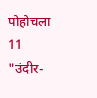पोहोचला
11
"उंदीर-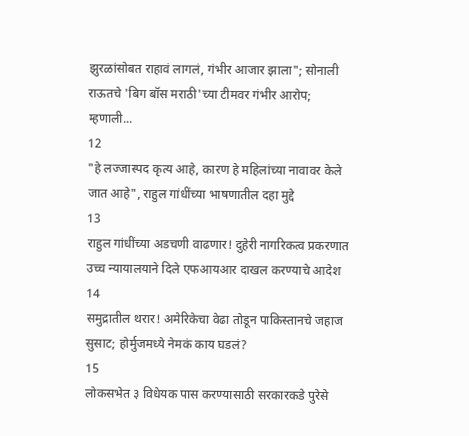झुरळांसोबत राहावं लागलं, गंभीर आजार झाला"; सोनाली राऊतचे 'बिग बॉस मराठी'च्या टीमवर गंभीर आरोप; म्हणाली...
12
"हे लज्जास्पद कृत्य आहे, कारण हे महिलांच्या नावावर केले जात आहे", राहुल गांधींच्या भाषणातील दहा मुद्दे
13
राहुल गांधींच्या अडचणी वाढणार! दुहेरी नागरिकत्व प्रकरणात उच्च न्यायालयाने दिले एफआयआर दाखल करण्याचे आदेश
14
समुद्रातील थरार! अमेरिकेचा वेढा तोडून पाकिस्तानचे जहाज सुसाट; होर्मुजमध्ये नेमकं काय घडलं?
15
लोकसभेत ३ विधेयक पास करण्यासाठी सरकारकडे पुरेसे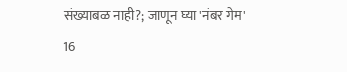संख्याबळ नाही?; जाणून घ्या 'नंबर गेम'
16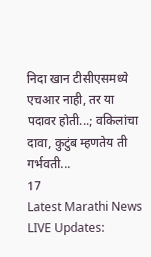निदा खान टीसीएसमध्ये एचआर नाही, तर या पदावर होती...; वकिलांचा दावा, कुटुंब म्हणतेय ती गर्भवती...
17
Latest Marathi News LIVE Updates: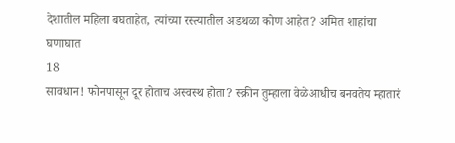देशातील महिला बघताहेत, त्यांच्या रस्त्यातील अडथळा कोण आहेत? अमित शाहांचा घणाघात
18
सावधान! फोनपासून दूर होताच अस्वस्थ होता? स्क्रीन तुम्हाला वेळेआधीच बनवतेय म्हातारं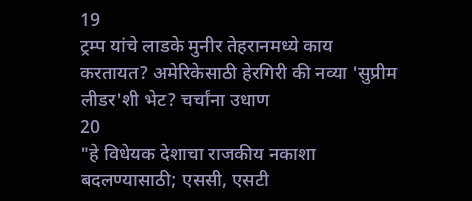19
ट्रम्प यांचे लाडके मुनीर तेहरानमध्ये काय करतायत? अमेरिकेसाठी हेरगिरी की नव्या 'सुप्रीम लीडर'शी भेट? चर्चांना उधाण
20
"हे विधेयक देशाचा राजकीय नकाशा बदलण्यासाठी; एससी, एसटी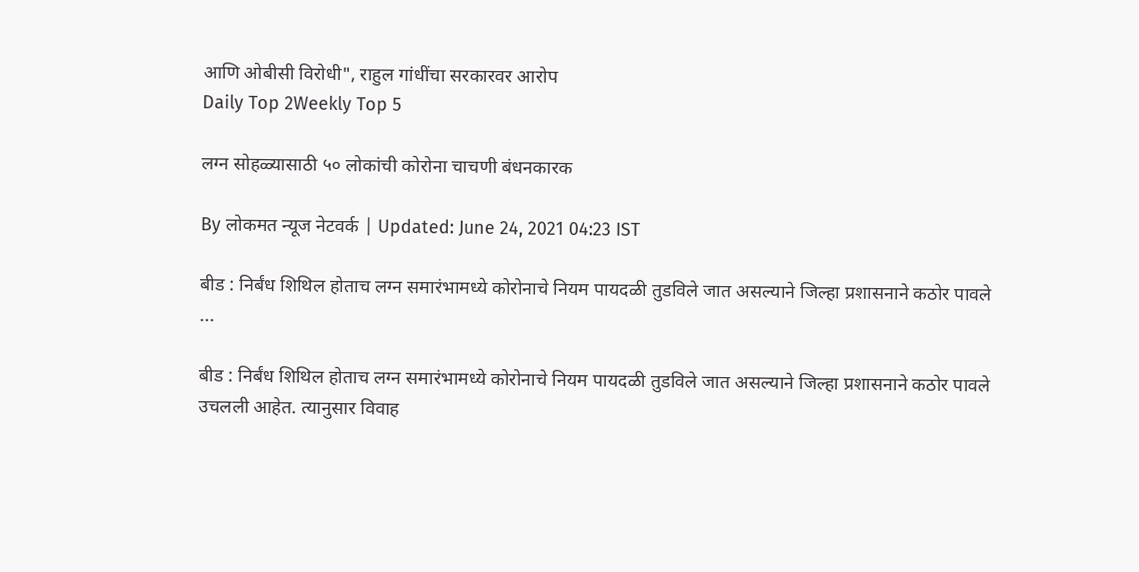आणि ओबीसी विरोधी", राहुल गांधींचा सरकारवर आरोप
Daily Top 2Weekly Top 5

लग्न सोहळ्यासाठी ५० लोकांची कोरोना चाचणी बंधनकारक

By लोकमत न्यूज नेटवर्क | Updated: June 24, 2021 04:23 IST

बीड : निर्बंध शिथिल होताच लग्न समारंभामध्ये कोरोनाचे नियम पायदळी तुडविले जात असल्याने जिल्हा प्रशासनाने कठोर पावले ...

बीड : निर्बंध शिथिल होताच लग्न समारंभामध्ये कोरोनाचे नियम पायदळी तुडविले जात असल्याने जिल्हा प्रशासनाने कठोर पावले उचलली आहेत. त्यानुसार विवाह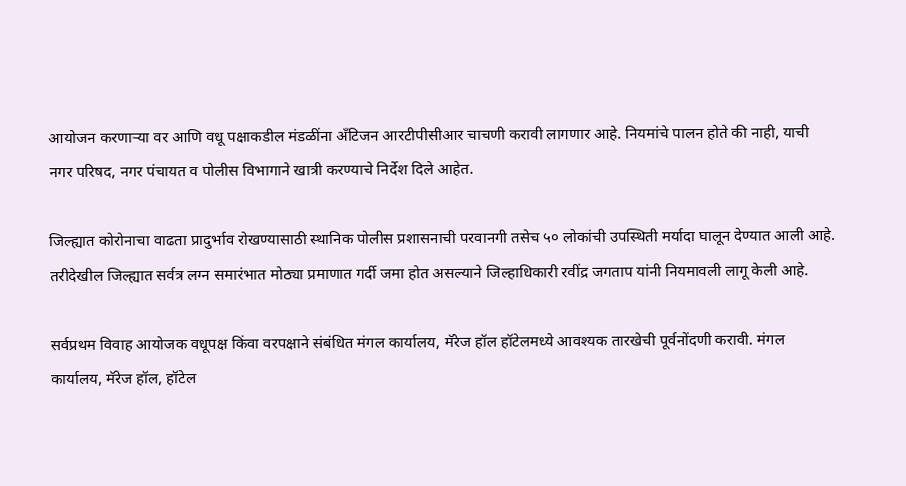आयोजन करणाऱ्या वर आणि वधू पक्षाकडील मंडळींना अँटिजन आरटीपीसीआर चाचणी करावी लागणार आहे. नियमांचे पालन होते की नाही, याची नगर परिषद, नगर पंचायत व पोलीस विभागाने खात्री करण्याचे निर्देश दिले आहेत.

जिल्ह्यात कोरोनाचा वाढता प्रादुर्भाव रोखण्यासाठी स्थानिक पोलीस प्रशासनाची परवानगी तसेच ५० लोकांची उपस्थिती मर्यादा घालून देण्यात आली आहे. तरीदेखील जिल्ह्यात सर्वत्र लग्न समारंभात मोठ्या प्रमाणात गर्दी जमा होत असल्याने जिल्हाधिकारी रवींद्र जगताप यांनी नियमावली लागू केली आहे.

सर्वप्रथम विवाह आयोजक वधूपक्ष किंवा वरपक्षाने संबंधित मंगल कार्यालय, मॅरेज हॉल हॉटेलमध्ये आवश्यक तारखेची पूर्वनोंदणी करावी. मंगल कार्यालय, मॅरेज हॉल, हॉटेल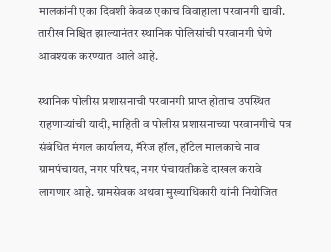मालकांनी एका दिवशी केवळ एकाच विवाहाला परवानगी द्यावी. तारीख निश्चित झाल्यानंतर स्थानिक पोलिसांची परवानगी घेणे आवश्यक करण्यात आले आहे.

स्थानिक पोलीस प्रशासनाची परवानगी प्राप्त होताच उपस्थित राहणाऱ्यांची यादी, माहिती व पोलीस प्रशासनाच्या परवानगीचे पत्र संबंधित मंगल कार्यालय, मॅरेज हॉल, हॉटेल मालकाचे नाव ग्रामपंचायत, नगर परिषद, नगर पंचायतीकडे दाखल करावे लागणार आहे. ग्रामसेवक अथवा मुख्याधिकारी यांनी नियोजित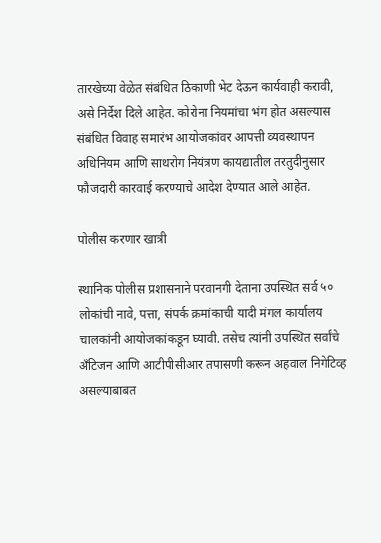तारखेच्या वेळेत संबंधित ठिकाणी भेट देऊन कार्यवाही करावी, असे निर्देश दिले आहेत. कोरोना नियमांचा भंग होत असल्यास संबंधित विवाह समारंभ आयोजकांवर आपत्ती व्यवस्थापन अधिनियम आणि साथरोग नियंत्रण कायद्यातील तरतुदीनुसार फौजदारी कारवाई करण्याचे आदेश देण्यात आले आहेत.

पोलीस करणार खात्री

स्थानिक पोलीस प्रशासनाने परवानगी देताना उपस्थित सर्व ५० लोकांची नावे, पत्ता, संपर्क क्रमांकाची यादी मंगल कार्यालय चालकांनी आयोजकांकडून घ्यावी. तसेच त्यांनी उपस्थित सर्वांचे अँटिजन आणि आटीपीसीआर तपासणी करून अहवाल निगेटिव्ह असल्याबाबत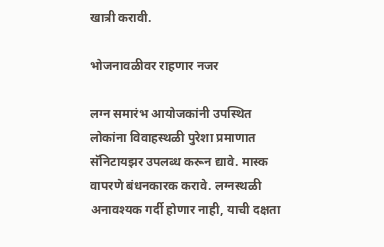खात्री करावी.

भोजनावळीवर राहणार नजर

लग्न समारंभ आयोजकांनी उपस्थित लोकांना विवाहस्थळी पुरेशा प्रमाणात सॅनिटायझर उपलब्ध करून द्यावे. मास्क वापरणे बंधनकारक करावे. लग्नस्थळी अनावश्यक गर्दी होणार नाही, याची दक्षता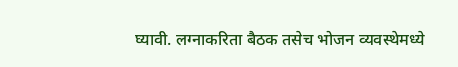घ्यावी. लग्नाकरिता बैठक तसेच भोजन व्यवस्थेमध्ये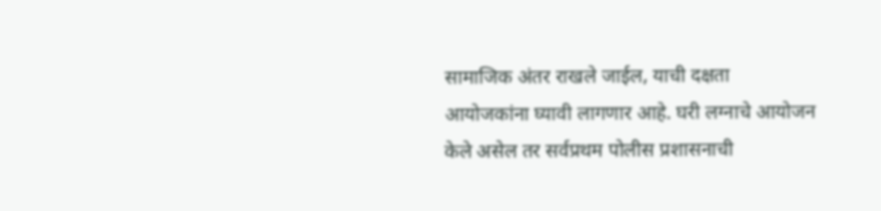सामाजिक अंतर राखले जाईल, याची दक्षता आयोजकांना घ्यावी लागणार आहे. घरी लग्नाचे आयोजन केले असेल तर सर्वप्रथम पोलीस प्रशासनाची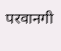परवानगी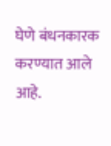घेणे बंधनकारक करण्यात आले आहे.